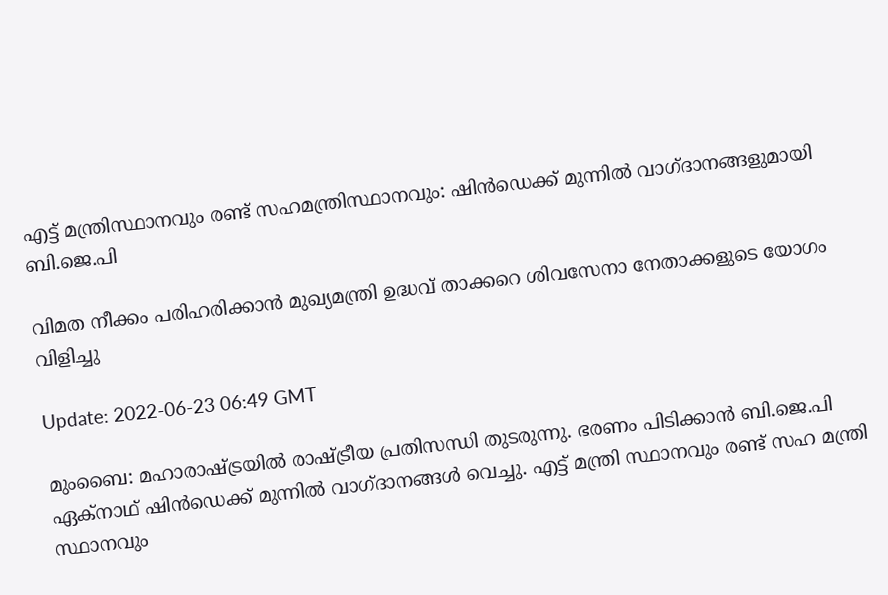എട്ട് മന്ത്രിസ്ഥാനവും രണ്ട് സഹമന്ത്രിസ്ഥാനവും: ഷിൻഡെക്ക് മുന്നിൽ വാഗ്ദാനങ്ങളുമായി ബി.ജെ.പി

വിമത നീക്കം പരിഹരിക്കാൻ മുഖ്യമന്ത്രി ഉദ്ധവ് താക്കറെ ശിവസേനാ നേതാക്കളുടെ യോഗം വിളിച്ചു

Update: 2022-06-23 06:49 GMT

മുംബൈ: മഹാരാഷ്ട്രയിൽ രാഷ്ട്രീയ പ്രതിസന്ധി തുടരുന്നു. ഭരണം പിടിക്കാൻ ബി.ജെ.പി ഏക്നാഥ് ഷിൻഡെക്ക് മുന്നിൽ വാഗ്ദാനങ്ങൾ വെച്ചു. എട്ട് മന്ത്രി സ്ഥാനവും രണ്ട് സഹ മന്ത്രി സ്ഥാനവും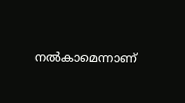നൽകാമെന്നാണ്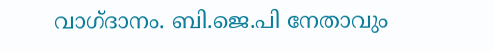വാഗ്ദാനം. ബി.ജെ.പി നേതാവും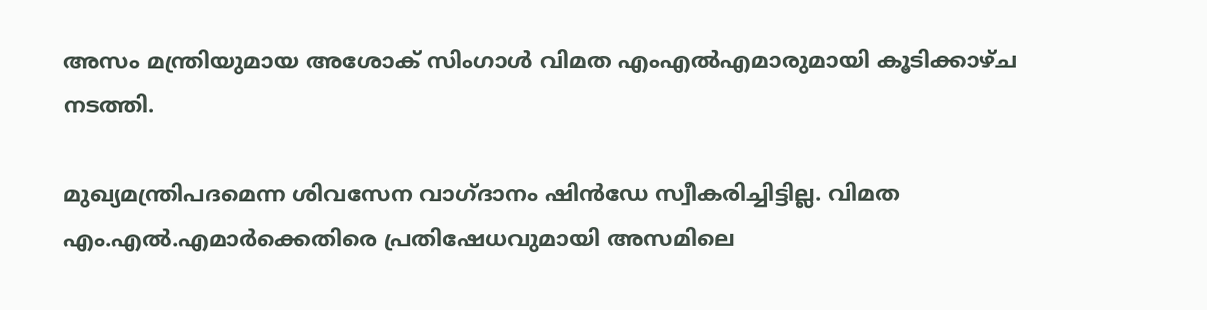അസം മന്ത്രിയുമായ അശോക് സിംഗാൾ വിമത എംഎൽഎമാരുമായി കൂടിക്കാഴ്ച നടത്തി.

മുഖ്യമന്ത്രിപദമെന്ന ശിവസേന വാഗ്ദാനം ഷിൻഡേ സ്വീകരിച്ചിട്ടില്ല. വിമത എം.എൽ.എമാർക്കെതിരെ പ്രതിഷേധവുമായി അസമിലെ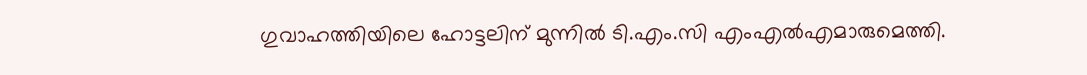ഗുവാഹത്തിയിലെ ഹോട്ടലിന് മുന്നിൽ ടി.എം.സി എംഎൽഎമാരുമെത്തി.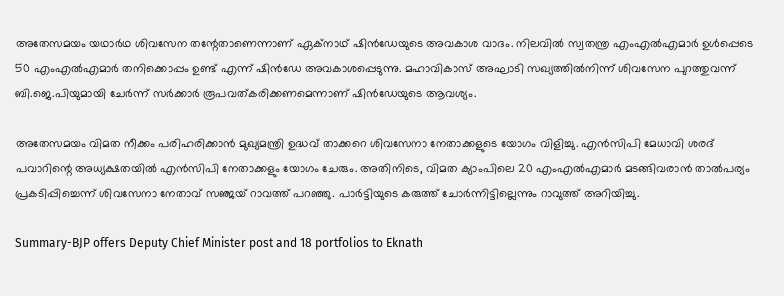അതേസമയം യഥാർഥ ശിവസേന തന്റേതാണെന്നാണ് ഏക്നാഥ് ഷിൻഡേയുടെ അവകാശ വാദം. നിലവിൽ സ്വതന്ത്ര എംഎൽഎമാർ ഉൾപ്പെടെ 50 എംഎൽഎമാർ തനിക്കൊപ്പം ഉണ്ട് എന്ന് ഷിൻഡേ അവകാശപ്പെടുന്നു. മഹാവികാസ് അഘാടി സഖ്യത്തില്‍നിന്ന് ശിവസേന പുറത്തുവന്ന് ബി.ജെ.പിയുമായി ചേർന്ന് സര്‍ക്കാര്‍ രൂപവത്കരിക്കണമെന്നാണ് ഷിന്‍ഡേയുടെ ആവശ്യം.

അതേസമയം വിമത നീക്കം പരിഹരിക്കാൻ മുഖ്യമന്ത്രി ഉദ്ധവ് താക്കറെ ശിവസേനാ നേതാക്കളുടെ യോഗം വിളിച്ചു. എന്‍സിപി മേധാവി ശരദ് പവാറിന്റെ അധ്യക്ഷതയിൽ എൻസിപി നേതാക്കളും യോഗം ചേരും. അതിനിടെ, വിമത ക്യാംപിലെ 20 എംഎൽഎമാർ മടങ്ങിവരാൻ താൽപര്യം പ്രകടിപ്പിച്ചെന്ന് ശിവസേനാ നേതാവ് സഞ്ജയ് റാവത്ത് പറഞ്ഞു. പാർട്ടിയുടെ കരുത്ത് ചോർന്നിട്ടില്ലെന്നും റാവുത്ത് അറിയിച്ചു.

Summary-BJP offers Deputy Chief Minister post and 18 portfolios to Eknath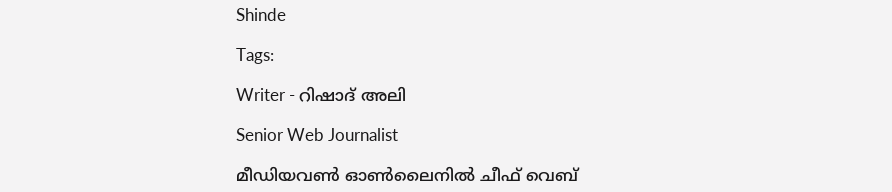Shinde

Tags:

Writer - റിഷാദ് അലി

Senior Web Journalist

മീഡിയവൺ ഓൺലൈനിൽ ചീഫ് വെബ്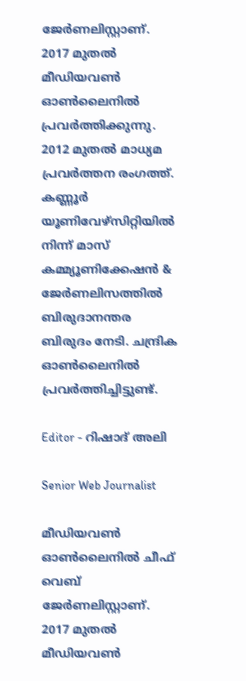ജേർണലിസ്റ്റാണ്. 2017 മുതൽ മീഡിയവൺ ഓൺലൈനിൽ പ്രവർത്തിക്കുന്നു. 2012 മുതൽ മാധ്യമ പ്രവർത്തന രംഗത്ത്. കണ്ണൂര്‍ യൂണിവേഴ്‌സിറ്റിയിൽ നിന്ന് മാസ് കമ്മ്യൂണിക്കേഷന്‍ & ജേര്‍ണലിസത്തില്‍ ബിരുദാനന്തര ബിരുദം നേടി. ചന്ദ്രിക ഓണ്‍ലൈനില്‍ പ്രവര്‍ത്തിച്ചിട്ടുണ്ട്.

Editor - റിഷാദ് അലി

Senior Web Journalist

മീഡിയവൺ ഓൺലൈനിൽ ചീഫ് വെബ് ജേർണലിസ്റ്റാണ്. 2017 മുതൽ മീഡിയവൺ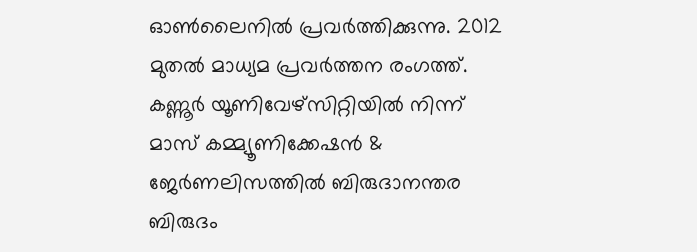ഓൺലൈനിൽ പ്രവർത്തിക്കുന്നു. 2012 മുതൽ മാധ്യമ പ്രവർത്തന രംഗത്ത്. കണ്ണൂര്‍ യൂണിവേഴ്‌സിറ്റിയിൽ നിന്ന് മാസ് കമ്മ്യൂണിക്കേഷന്‍ & ജേര്‍ണലിസത്തില്‍ ബിരുദാനന്തര ബിരുദം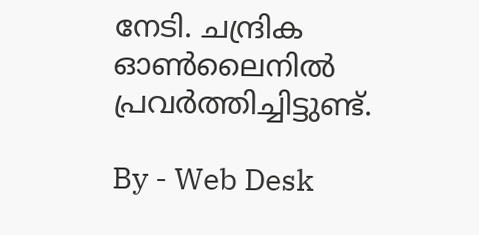നേടി. ചന്ദ്രിക ഓണ്‍ലൈനില്‍ പ്രവര്‍ത്തിച്ചിട്ടുണ്ട്.

By - Web Desk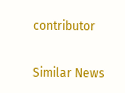contributor

Similar News